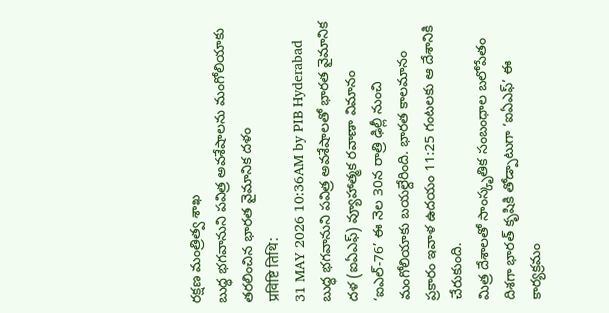రక్షణ మంత్రిత్వ శాఖ
బుద్ధ భగవానుని పవిత్ర అవశేషాలను మంగోలియాకు తరలించిన భారత వైమానిక దళం
प्रविष्टि तिथि:
31 MAY 2026 10:36AM by PIB Hyderabad
బుద్ధ భగవానుని పవిత్ర అవశేషాలతో భారత వైమానిక దళ (ఐఏఎఫ్) వ్యూహాత్మక రవాణా విమానం ‘ఐఎల్-76’ ఈ నెల 30న రాత్రి ఢిల్లీ నుంచి మంగోలియాకు బయల్దేరింది. భారత కాలమానం ప్రకారం ఇవాళ ఉదయం 11:25 గంటలకు ఆ దేశానికి చేరుకుంది.
మిత్ర దేశాలతో సాంస్కృతిక సంబంధాల బలోపేతం దిశగా భారత్ కృషికి తోడ్పాటుగా ‘ఐఏఎఫ్’ ఈ కార్యక్రమం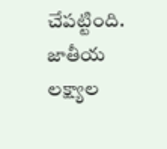చేపట్టింది.
జాతీయ లక్ష్యాల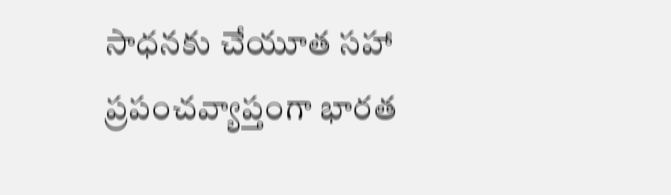సాధనకు చేయూత సహా ప్రపంచవ్యాప్తంగా భారత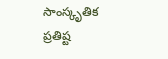సాంస్కృతిక ప్రతిష్ట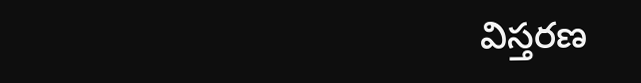విస్తరణ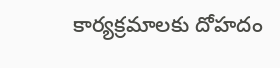కార్యక్రమాలకు దోహదం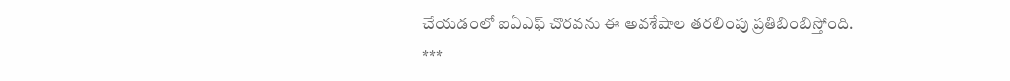చేయడంలో ఐఏఎఫ్ చొరవను ఈ అవశేషాల తరలింపు ప్రతిబింబిస్తోంది.
***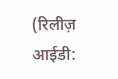(रिलीज़ आईडी: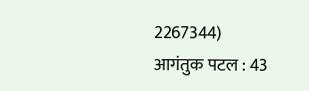2267344)
आगंतुक पटल : 43